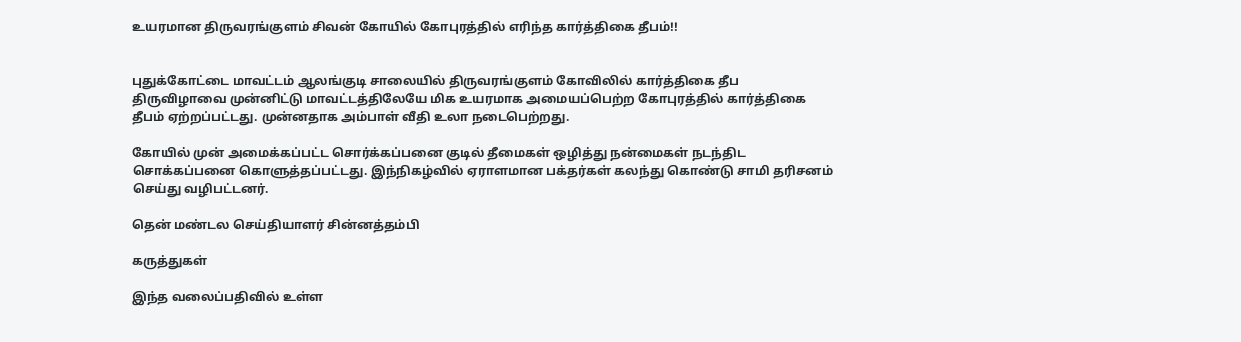உயரமான திருவரங்குளம் சிவன் கோயில் கோபுரத்தில் எரிந்த கார்த்திகை தீபம்!!


புதுக்கோட்டை மாவட்டம் ஆலங்குடி சாலையில் திருவரங்குளம் கோவிலில் கார்த்திகை தீப திருவிழாவை முன்னிட்டு மாவட்டத்திலேயே மிக உயரமாக அமையப்பெற்ற கோபுரத்தில் கார்த்திகை தீபம் ஏற்றப்பட்டது. முன்னதாக அம்பாள் வீதி உலா நடைபெற்றது.

கோயில் முன் அமைக்கப்பட்ட சொர்க்கப்பனை குடில் தீமைகள் ஒழித்து நன்மைகள் நடந்திட சொக்கப்பனை கொளுத்தப்பட்டது. இந்நிகழ்வில் ஏராளமான பக்தர்கள் கலந்து கொண்டு சாமி தரிசனம் செய்து வழிபட்டனர்.

தென் மண்டல செய்தியாளர் சின்னத்தம்பி

கருத்துகள்

இந்த வலைப்பதிவில் உள்ள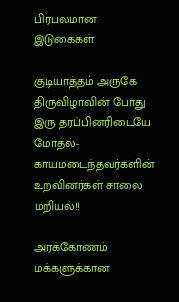பிரபலமான இடுகைகள்

குடியாத்தம் அருகே திருவிழாவின் போது இரு தரப்பினரிடையே மோதல்- காயமடைந்தவர்களின் உறவினர்கள் சாலை மறியல்!!

அரக்கோணம் மக்களுக்கான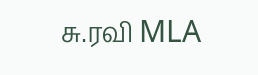சு.ரவி MLA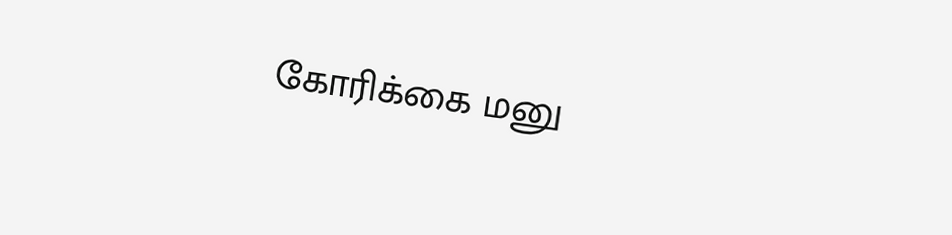கோரிக்கை மனு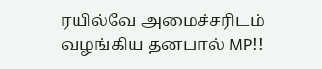ரயில்வே அமைச்சரிடம் வழங்கிய தனபால் MP!!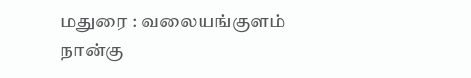மதுரை : வலையங்குளம் நான்கு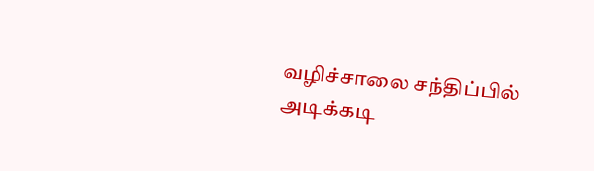வழிச்சாலை சந்திப்பில் அடிக்கடி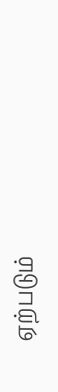ஏற்படும்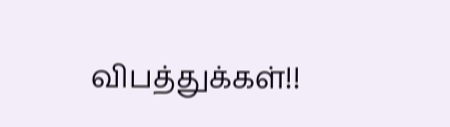விபத்துக்கள்!!